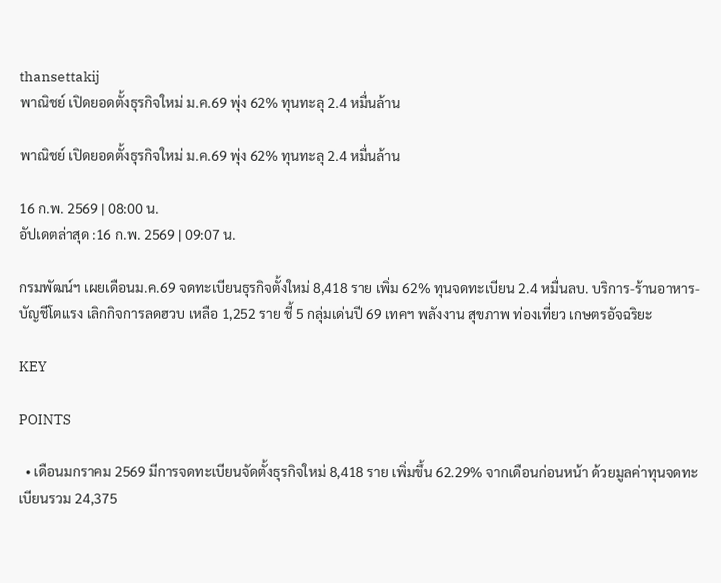thansettakij
พาณิชย์ เปิดยอดตั้งธุรกิจใหม่ ม.ค.69 พุ่ง 62% ทุนทะลุ 2.4 หมื่นล้าน

พาณิชย์ เปิดยอดตั้งธุรกิจใหม่ ม.ค.69 พุ่ง 62% ทุนทะลุ 2.4 หมื่นล้าน

16 ก.พ. 2569 | 08:00 น.
อัปเดตล่าสุด :16 ก.พ. 2569 | 09:07 น.

กรมพัฒน์ฯ เผยเดือนม.ค.69 จดทะเบียนธุรกิจตั้งใหม่ 8,418 ราย เพิ่ม 62% ทุนจดทะเบียน 2.4 หมื่นลบ. บริการ-ร้านอาหาร-บัญชีโตแรง เลิกกิจการลดฮวบ เหลือ 1,252 ราย ชี้ 5 กลุ่มเด่นปี 69 เทคฯ พลังงาน สุขภาพ ท่องเที่ยว เกษตรอัจฉริยะ

KEY

POINTS

  • เดือนมกราคม 2569 มีการจดทะเบียนจัดตั้งธุรกิจใหม่ 8,418 ราย เพิ่มขึ้น 62.29% จากเดือนก่อนหน้า ด้วยมูลค่าทุนจดทะเบียนรวม 24,375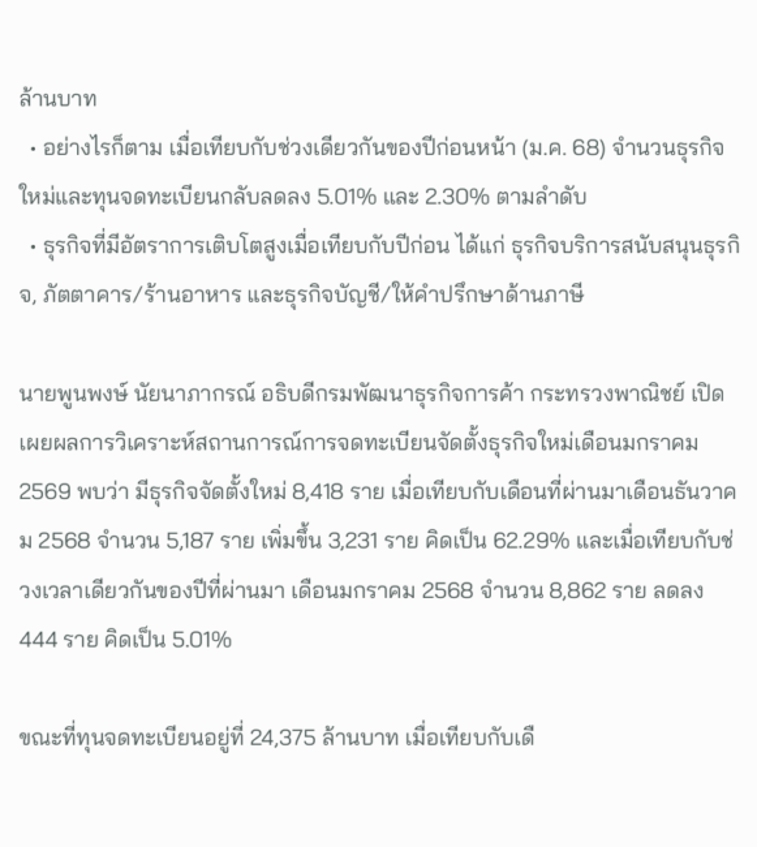ล้านบาท
  • อย่างไรก็ตาม เมื่อเทียบกับช่วงเดียวกันของปีก่อนหน้า (ม.ค. 68) จำนวนธุรกิจใหม่และทุนจดทะเบียนกลับลดลง 5.01% และ 2.30% ตามลำดับ
  • ธุรกิจที่มีอัตราการเติบโตสูงเมื่อเทียบกับปีก่อน ได้แก่ ธุรกิจบริการสนับสนุนธุรกิจ, ภัตตาคาร/ร้านอาหาร และธุรกิจบัญชี/ให้คำปรึกษาด้านภาษี

นายพูนพงษ์ นัยนาภากรณ์ อธิบดีกรมพัฒนาธุรกิจการค้า กระทรวงพาณิชย์ เปิดเผยผลการวิเคราะห์สถานการณ์การจดทะเบียนจัดตั้งธุรกิจใหม่เดือนมกราคม 2569 พบว่า มีธุรกิจจัดตั้งใหม่ 8,418 ราย เมื่อเทียบกับเดือนที่ผ่านมาเดือนธันวาคม 2568 จำนวน 5,187 ราย เพิ่มขึ้น 3,231 ราย คิดเป็น 62.29% และเมื่อเทียบกับช่วงเวลาเดียวกันของปีที่ผ่านมา เดือนมกราคม 2568 จำนวน 8,862 ราย ลดลง 444 ราย คิดเป็น 5.01%

ขณะที่ทุนจดทะเบียนอยู่ที่ 24,375 ล้านบาท เมื่อเทียบกับเดื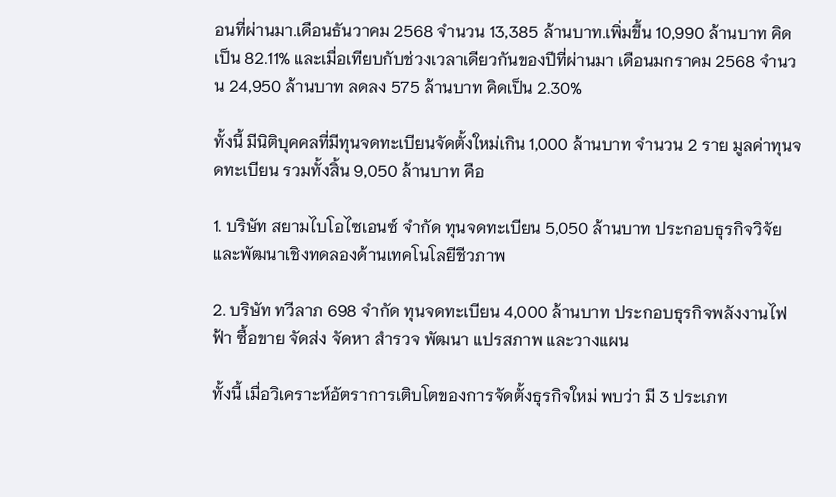อนที่ผ่านมา.เดือนธันวาคม 2568 จำนวน 13,385 ล้านบาท.เพิ่มขึ้น 10,990 ล้านบาท คิดเป็น 82.11% และเมื่อเทียบกับช่วงเวลาเดียวกันของปีที่ผ่านมา เดือนมกราคม 2568 จำนวน 24,950 ล้านบาท ลดลง 575 ล้านบาท คิดเป็น 2.30%

ทั้งนี้ มีนิติบุคคลที่มีทุนจดทะเบียนจัดตั้งใหม่เกิน 1,000 ล้านบาท จำนวน 2 ราย มูลค่าทุนจดทะเบียน รวมทั้งสิ้น 9,050 ล้านบาท คือ

1. บริษัท สยามไบโอไซเอนซ์ จำกัด ทุนจดทะเบียน 5,050 ล้านบาท ประกอบธุรกิจวิจัยและพัฒนาเชิงทดลองด้านเทคโนโลยีชีวภาพ

2. บริษัท ทวีลาภ 698 จำกัด ทุนจดทะเบียน 4,000 ล้านบาท ประกอบธุรกิจพลังงานไฟฟ้า ซื้อขาย จัดส่ง จัดหา สำรวจ พัฒนา แปรสภาพ และวางแผน

ทั้งนี้ เมื่อวิเคราะห์อัตราการเติบโตของการจัดตั้งธุรกิจใหม่ พบว่า มี 3 ประเภท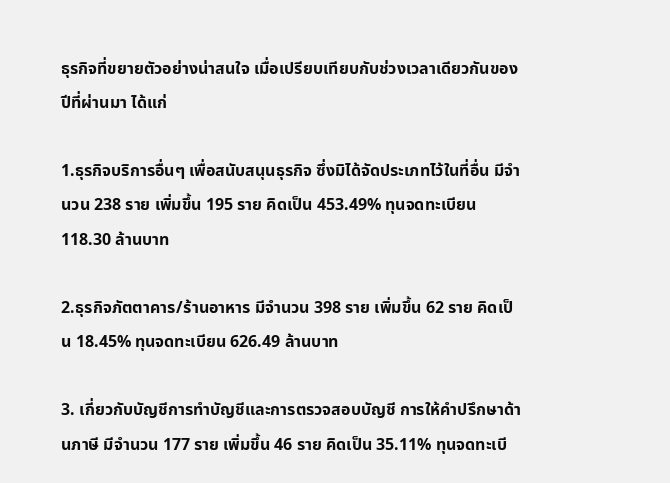ธุรกิจที่ขยายตัวอย่างน่าสนใจ เมื่อเปรียบเทียบกับช่วงเวลาเดียวกันของปีที่ผ่านมา ได้แก่

1.ธุรกิจบริการอื่นๆ เพื่อสนับสนุนธุรกิจ ซึ่งมิได้จัดประเภทไว้ในที่อื่น มีจำนวน 238 ราย เพิ่มขึ้น 195 ราย คิดเป็น 453.49% ทุนจดทะเบียน 118.30 ล้านบาท

2.ธุรกิจภัตตาคาร/ร้านอาหาร มีจำนวน 398 ราย เพิ่มขึ้น 62 ราย คิดเป็น 18.45% ทุนจดทะเบียน 626.49 ล้านบาท

3. เกี่ยวกับบัญชีการทำบัญชีและการตรวจสอบบัญชี การให้คำปรึกษาด้านภาษี มีจำนวน 177 ราย เพิ่มขึ้น 46 ราย คิดเป็น 35.11% ทุนจดทะเบี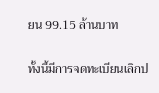ยน 99.15 ล้านบาท

ทั้งนี้มีการจดทะเบียนเลิกป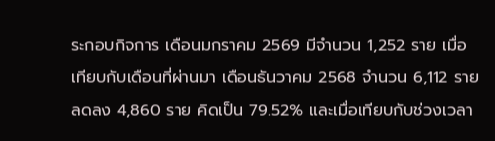ระกอบกิจการ เดือนมกราคม 2569 มีจำนวน 1,252 ราย เมื่อเทียบกับเดือนที่ผ่านมา เดือนธันวาคม 2568 จำนวน 6,112 ราย ลดลง 4,860 ราย คิดเป็น 79.52% และเมื่อเทียบกับช่วงเวลา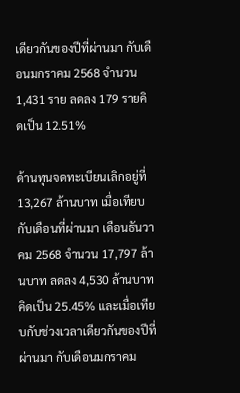เดียวกันของปีที่ผ่านมา กับเดือนมกราคม 2568 จำนวน 1,431 ราย ลดลง 179 รายคิดเป็น 12.51%

ด้านทุนจดทะเบียนเลิกอยู่ที่ 13,267 ล้านบาท เมื่อเทียบกับเดือนที่ผ่านมา เดือนธันวาคม 2568 จำนวน 17,797 ล้านบาท ลดลง 4,530 ล้านบาท คิดเป็น 25.45% และเมื่อเทียบกับช่วงเวลาเดียวกันของปีที่ผ่านมา กับเดือนมกราคม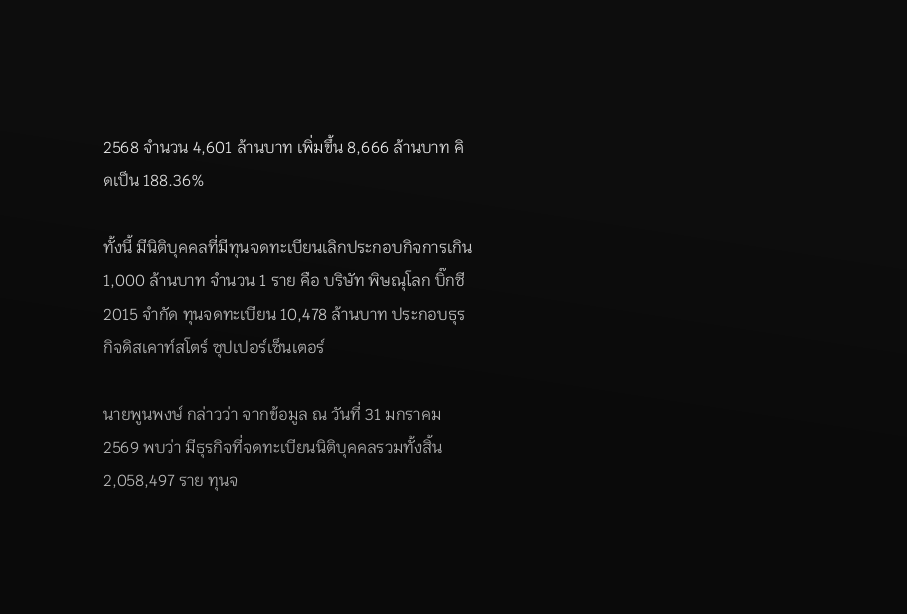2568 จำนวน 4,601 ล้านบาท เพิ่มขึ้น 8,666 ล้านบาท คิดเป็น 188.36%

ทั้งนี้ มีนิติบุคคลที่มีทุนจดทะเบียนเลิกประกอบกิจการเกิน 1,000 ล้านบาท จำนวน 1 ราย คือ บริษัท พิษณุโลก บิ๊กซี 2015 จำกัด ทุนจดทะเบียน 10,478 ล้านบาท ประกอบธุรกิจดิสเคาท์สโตร์ ซุปเปอร์เซ็นเตอร์

นายพูนพงษ์ กล่าวว่า จากข้อมูล ณ วันที่ 31 มกราคม 2569 พบว่า มีธุรกิจที่จดทะเบียนนิติบุคคลรวมทั้งสิ้น 2,058,497 ราย ทุนจ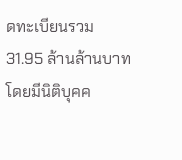ดทะเบียนรวม 31.95 ล้านล้านบาท โดยมีนิติบุคค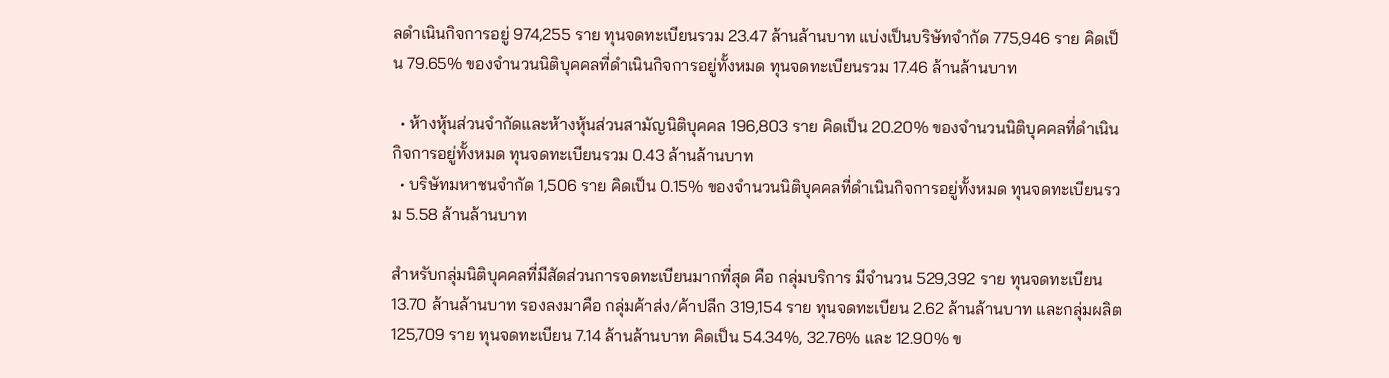ลดำเนินกิจการอยู่ 974,255 ราย ทุนจดทะเบียนรวม 23.47 ล้านล้านบาท แบ่งเป็นบริษัทจำกัด 775,946 ราย คิดเป็น 79.65% ของจำนวนนิติบุคคลที่ดำเนินกิจการอยู่ทั้งหมด ทุนจดทะเบียนรวม 17.46 ล้านล้านบาท

  • ห้างหุ้นส่วนจำกัดและห้างหุ้นส่วนสามัญนิติบุคคล 196,803 ราย คิดเป็น 20.20% ของจำนวนนิติบุคคลที่ดำเนินกิจการอยู่ทั้งหมด ทุนจดทะเบียนรวม 0.43 ล้านล้านบาท
  • บริษัทมหาชนจำกัด 1,506 ราย คิดเป็น 0.15% ของจำนวนนิติบุคคลที่ดำเนินกิจการอยู่ทั้งหมด ทุนจดทะเบียนรวม 5.58 ล้านล้านบาท

สำหรับกลุ่มนิติบุคคลที่มีสัดส่วนการจดทะเบียนมากที่สุด คือ กลุ่มบริการ มีจำนวน 529,392 ราย ทุนจดทะเบียน 13.70 ล้านล้านบาท รองลงมาคือ กลุ่มค้าส่ง/ค้าปลีก 319,154 ราย ทุนจดทะเบียน 2.62 ล้านล้านบาท และกลุ่มผลิต 125,709 ราย ทุนจดทะเบียน 7.14 ล้านล้านบาท คิดเป็น 54.34%, 32.76% และ 12.90% ข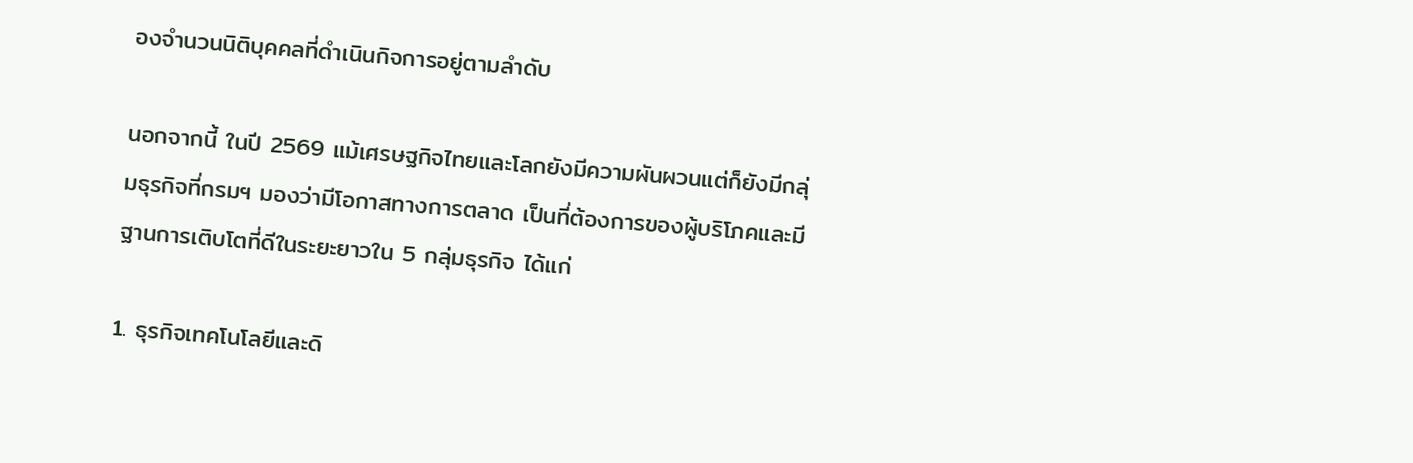องจำนวนนิติบุคคลที่ดำเนินกิจการอยู่ตามลำดับ

นอกจากนี้ ในปี 2569 แม้เศรษฐกิจไทยและโลกยังมีความผันผวนแต่ก็ยังมีกลุ่มธุรกิจที่กรมฯ มองว่ามีโอกาสทางการตลาด เป็นที่ต้องการของผู้บริโภคและมีฐานการเติบโตที่ดีในระยะยาวใน 5 กลุ่มธุรกิจ ได้แก่

1. ธุรกิจเทคโนโลยีและดิ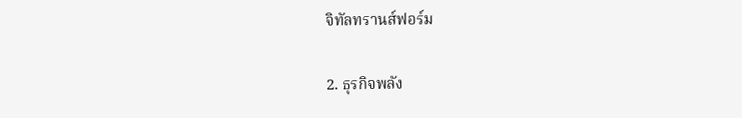จิทัลทรานส์ฟอร์ม

2. ธุรกิจพลัง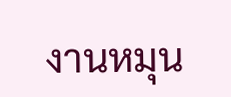งานหมุน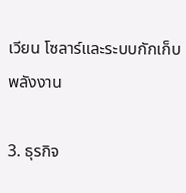เวียน โซลาร์และระบบกักเก็บพลังงาน

3. ธุรกิจ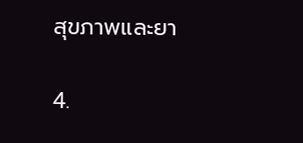สุขภาพและยา

4.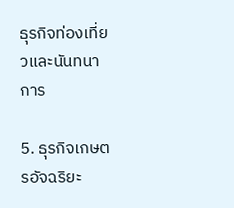ธุรกิจท่องเที่ยวและนันทนาการ

5. ธุรกิจเกษตรอัจฉริยะ